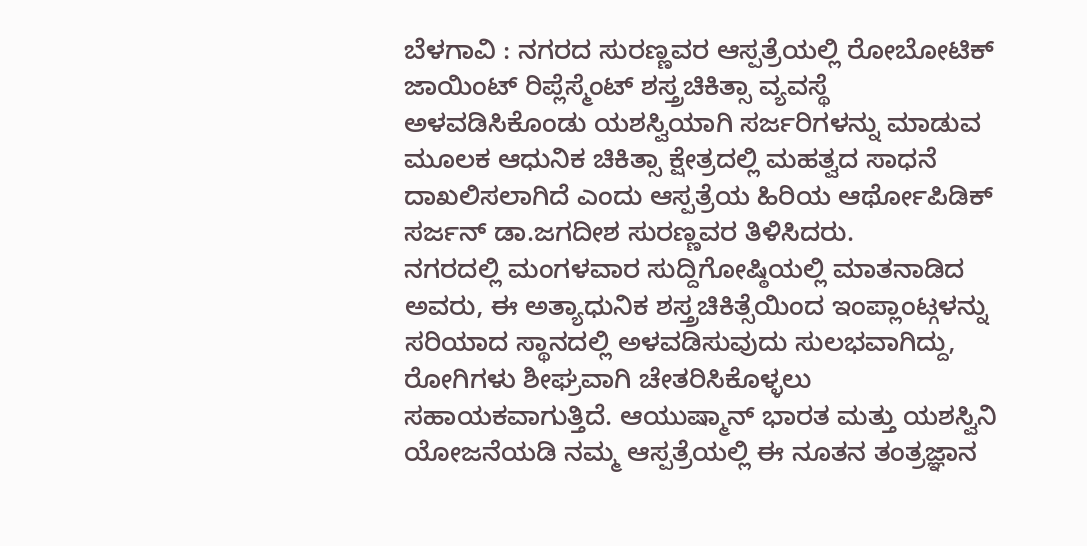ಬೆಳಗಾವಿ : ನಗರದ ಸುರಣ್ಣವರ ಆಸ್ಪತ್ರೆಯಲ್ಲಿ ರೋಬೋಟಿಕ್ ಜಾಯಿಂಟ್ ರಿಪ್ಲೆಸ್ಮೆಂಟ್ ಶಸ್ತ್ರಚಿಕಿತ್ಸಾ ವ್ಯವಸ್ಥೆ ಅಳವಡಿಸಿಕೊಂಡು ಯಶಸ್ವಿಯಾಗಿ ಸರ್ಜರಿಗಳನ್ನು ಮಾಡುವ ಮೂಲಕ ಆಧುನಿಕ ಚಿಕಿತ್ಸಾ ಕ್ಷೇತ್ರದಲ್ಲಿ ಮಹತ್ವದ ಸಾಧನೆ ದಾಖಲಿಸಲಾಗಿದೆ ಎಂದು ಆಸ್ಪತ್ರೆಯ ಹಿರಿಯ ಆರ್ಥೋಪಿಡಿಕ್ ಸರ್ಜನ್ ಡಾ.ಜಗದೀಶ ಸುರಣ್ಣವರ ತಿಳಿಸಿದರು.
ನಗರದಲ್ಲಿ ಮಂಗಳವಾರ ಸುದ್ದಿಗೋಷ್ಠಿಯಲ್ಲಿ ಮಾತನಾಡಿದ ಅವರು, ಈ ಅತ್ಯಾಧುನಿಕ ಶಸ್ತ್ರಚಿಕಿತ್ಸೆಯಿಂದ ಇಂಪ್ಲಾಂಟ್ಗಳನ್ನು ಸರಿಯಾದ ಸ್ಥಾನದಲ್ಲಿ ಅಳವಡಿಸುವುದು ಸುಲಭವಾಗಿದ್ದು, ರೋಗಿಗಳು ಶೀಘ್ರವಾಗಿ ಚೇತರಿಸಿಕೊಳ್ಳಲು ಸಹಾಯಕವಾಗುತ್ತಿದೆ. ಆಯುಷ್ಮಾನ್ ಭಾರತ ಮತ್ತು ಯಶಸ್ವಿನಿ ಯೋಜನೆಯಡಿ ನಮ್ಮ ಆಸ್ಪತ್ರೆಯಲ್ಲಿ ಈ ನೂತನ ತಂತ್ರಜ್ಞಾನ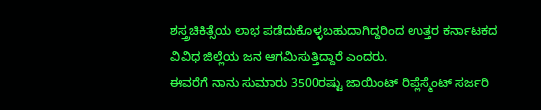ಶಸ್ತ್ರಚಿಕಿತ್ಸೆಯ ಲಾಭ ಪಡೆದುಕೊಳ್ಳಬಹುದಾಗಿದ್ದರಿಂದ ಉತ್ತರ ಕರ್ನಾಟಕದ ವಿವಿಧ ಜಿಲ್ಲೆಯ ಜನ ಆಗಮಿಸುತ್ತಿದ್ದಾರೆ ಎಂದರು.
ಈವರೆಗೆ ನಾನು ಸುಮಾರು 3500ರಷ್ಟು ಜಾಯಿಂಟ್ ರಿಪ್ಲೆಸ್ಮೆಂಟ್ ಸರ್ಜರಿ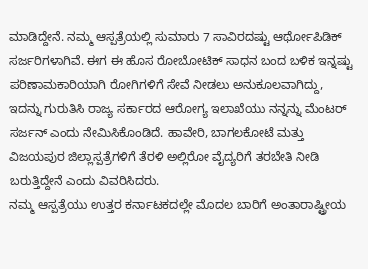ಮಾಡಿದ್ದೇನೆ. ನಮ್ಮ ಆಸ್ಪತ್ರೆಯಲ್ಲಿ ಸುಮಾರು 7 ಸಾವಿರದಷ್ಟು ಆರ್ಥೋಪಿಡಿಕ್ ಸರ್ಜರಿಗಳಾಗಿವೆ. ಈಗ ಈ ಹೊಸ ರೋಬೋಟಿಕ್ ಸಾಧನ ಬಂದ ಬಳಿಕ ಇನ್ನಷ್ಟು ಪರಿಣಾಮಕಾರಿಯಾಗಿ ರೋಗಿಗಳಿಗೆ ಸೇವೆ ನೀಡಲು ಅನುಕೂಲವಾಗಿದ್ದು, ಇದನ್ನು ಗುರುತಿಸಿ ರಾಜ್ಯ ಸರ್ಕಾರದ ಆರೋಗ್ಯ ಇಲಾಖೆಯು ನನ್ನನ್ನು ಮೆಂಟರ್ ಸರ್ಜನ್ ಎಂದು ನೇಮಿಸಿಕೊಂಡಿದೆ. ಹಾವೇರಿ, ಬಾಗಲಕೋಟೆ ಮತ್ತು ವಿಜಯಪುರ ಜಿಲ್ಲಾಸ್ಪತ್ರೆಗಳಿಗೆ ತೆರಳಿ ಅಲ್ಲಿರೋ ವೈದ್ಯರಿಗೆ ತರಬೇತಿ ನೀಡಿ ಬರುತ್ತಿದ್ದೇನೆ ಎಂದು ವಿವರಿಸಿದರು.
ನಮ್ಮ ಆಸ್ಪತ್ರೆಯು ಉತ್ತರ ಕರ್ನಾಟಕದಲ್ಲೇ ಮೊದಲ ಬಾರಿಗೆ ಅಂತಾರಾಷ್ಟ್ರೀಯ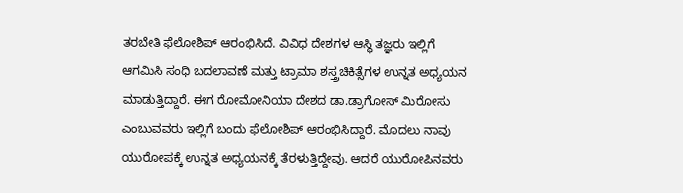ತರಬೇತಿ ಫೆಲೋಶಿಪ್ ಆರಂಭಿಸಿದೆ. ವಿವಿಧ ದೇಶಗಳ ಆಸ್ಥಿ ತಜ್ಞರು ಇಲ್ಲಿಗೆ ಆಗಮಿಸಿ ಸಂಧಿ ಬದಲಾವಣೆ ಮತ್ತು ಟ್ರಾಮಾ ಶಸ್ತ್ರಚಿಕಿತ್ಸೆಗಳ ಉನ್ನತ ಅಧ್ಯಯನ ಮಾಡುತ್ತಿದ್ದಾರೆ. ಈಗ ರೋಮೋನಿಯಾ ದೇಶದ ಡಾ.ಡ್ರಾಗೋಸ್ ಮಿರೋಸು ಎಂಬುವವರು ಇಲ್ಲಿಗೆ ಬಂದು ಫೆಲೋಶಿಪ್ ಆರಂಭಿಸಿದ್ದಾರೆ. ಮೊದಲು ನಾವು ಯುರೋಪಕ್ಕೆ ಉನ್ನತ ಅಧ್ಯಯನಕ್ಕೆ ತೆರಳುತ್ತಿದ್ದೇವು. ಆದರೆ ಯುರೋಪಿನವರು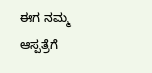ಈಗ ನಮ್ಮ ಆಸ್ಪತ್ರೆಗೆ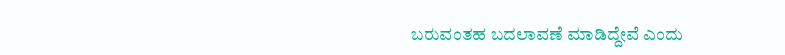ಬರುವಂತಹ ಬದಲಾವಣೆ ಮಾಡಿದ್ದೇವೆ ಎಂದು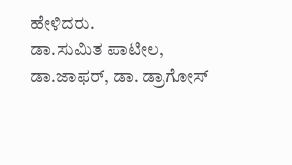ಹೇಳಿದರು.
ಡಾ.ಸುಮಿತ ಪಾಟೀಲ, ಡಾ.ಜಾಫರ್, ಡಾ. ಡ್ರಾಗೋಸ್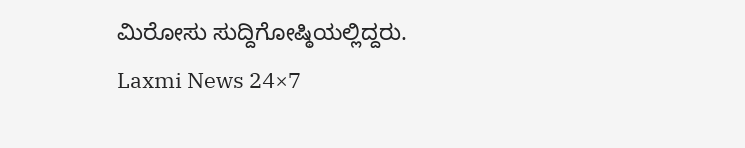ಮಿರೋಸು ಸುದ್ದಿಗೋಷ್ಠಿಯಲ್ಲಿದ್ದರು.
Laxmi News 24×7